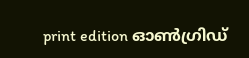print edition ഓൺഗ്രിഡ്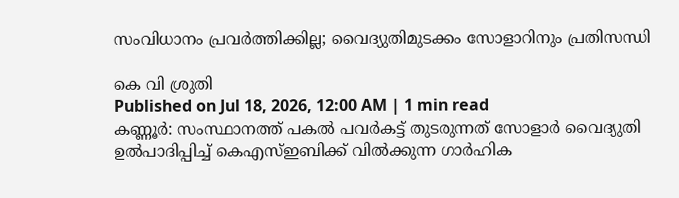സംവിധാനം പ്രവർത്തിക്കില്ല; വൈദ്യുതിമുടക്കം സോളാറിനും പ്രതിസന്ധി

കെ വി ശ്രുതി
Published on Jul 18, 2026, 12:00 AM | 1 min read
കണ്ണൂർ: സംസ്ഥാനത്ത് പകൽ പവർകട്ട് തുടരുന്നത് സോളാർ വൈദ്യുതി ഉൽപാദിപ്പിച്ച് കെഎസ്ഇബിക്ക് വിൽക്കുന്ന ഗാർഹിക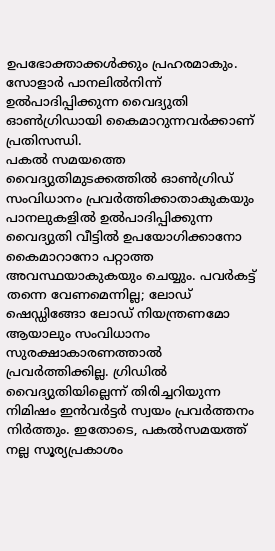ഉപഭോക്താക്കൾക്കും പ്രഹരമാകും. സോളാർ പാനലിൽനിന്ന് ഉൽപാദിപ്പിക്കുന്ന വൈദ്യുതി ഓൺഗ്രിഡായി കൈമാറുന്നവർക്കാണ് പ്രതിസന്ധി.
പകൽ സമയത്തെ വൈദ്യുതിമുടക്കത്തിൽ ഓൺഗ്രിഡ് സംവിധാനം പ്രവർത്തിക്കാതാകുകയും പാനലുകളിൽ ഉൽപാദിപ്പിക്കുന്ന വൈദ്യുതി വീട്ടിൽ ഉപയോഗിക്കാനോ കൈമാറാനോ പറ്റാത്ത അവസ്ഥയാകുകയും ചെയ്യും. പവർകട്ട് തന്നെ വേണമെന്നില്ല; ലോഡ് ഷെഡ്ഡിങ്ങോ ലോഡ് നിയന്ത്രണമോ ആയാലും സംവിധാനം സുരക്ഷാകാരണത്താൽ പ്രവർത്തിക്കില്ല. ഗ്രിഡിൽ വൈദ്യുതിയില്ലെന്ന് തിരിച്ചറിയുന്ന നിമിഷം ഇൻവർട്ടർ സ്വയം പ്രവർത്തനം നിർത്തും. ഇതോടെ, പകൽസമയത്ത് നല്ല സൂര്യപ്രകാശം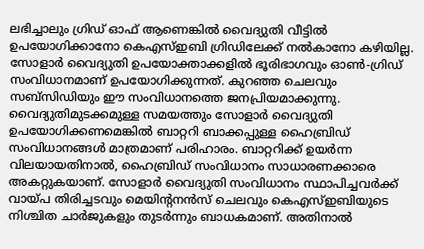ലഭിച്ചാലും ഗ്രിഡ് ഓഫ് ആണെങ്കിൽ വൈദ്യുതി വീട്ടിൽ ഉപയോഗിക്കാനോ കെഎസ്ഇബി ഗ്രിഡിലേക്ക് നൽകാനോ കഴിയില്ല.
സോളാർ വൈദ്യുതി ഉപയോക്താക്കളിൽ ഭൂരിഭാഗവും ഓൺ-ഗ്രിഡ് സംവിധാനമാണ് ഉപയോഗിക്കുന്നത്. കുറഞ്ഞ ചെലവും സബ്സിഡിയും ഈ സംവിധാനത്തെ ജനപ്രിയമാക്കുന്നു. വൈദ്യുതിമുടക്കമുള്ള സമയത്തും സോളാർ വൈദ്യുതി ഉപയോഗിക്കണമെങ്കിൽ ബാറ്ററി ബാക്കപ്പുള്ള ഹൈബ്രിഡ് സംവിധാനങ്ങൾ മാത്രമാണ് പരിഹാരം. ബാറ്ററിക്ക് ഉയർന്ന വിലയായതിനാൽ, ഹൈബ്രിഡ് സംവിധാനം സാധാരണക്കാരെ അകറ്റുകയാണ്. സോളാർ വൈദ്യുതി സംവിധാനം സ്ഥാപിച്ചവർക്ക് വായ്പ തിരിച്ചടവും മെയിന്റനൻസ് ചെലവും കെഎസ്ഇബിയുടെ നിശ്ചിത ചാർജുകളും തുടർന്നും ബാധകമാണ്. അതിനാൽ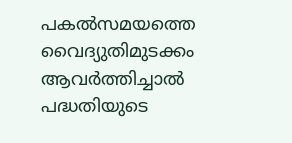പകൽസമയത്തെ വൈദ്യുതിമുടക്കം ആവർത്തിച്ചാൽ പദ്ധതിയുടെ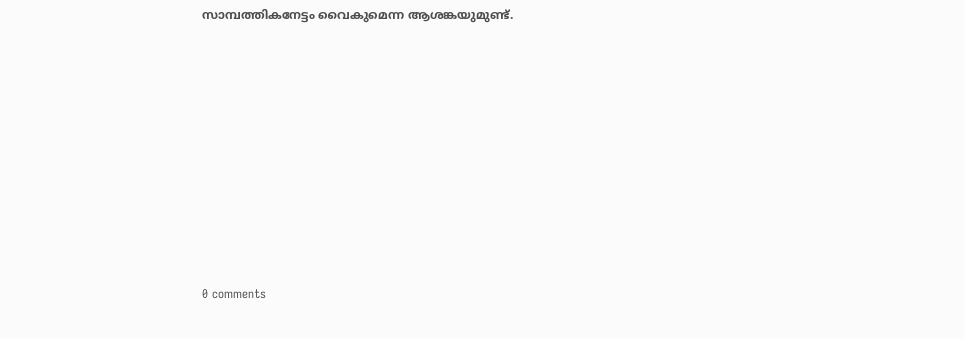സാമ്പത്തികനേട്ടം വൈകുമെന്ന ആശങ്കയുമുണ്ട്.










0 comments